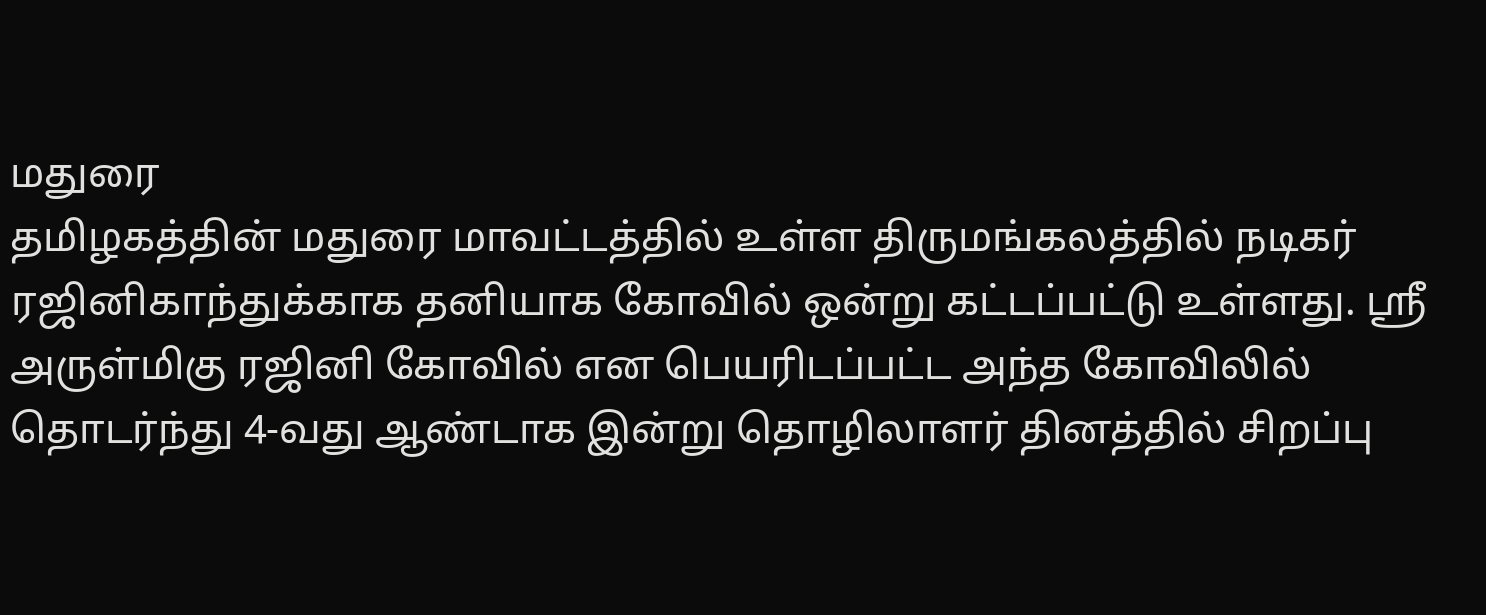மதுரை
தமிழகத்தின் மதுரை மாவட்டத்தில் உள்ள திருமங்கலத்தில் நடிகர் ரஜினிகாந்துக்காக தனியாக கோவில் ஒன்று கட்டப்பட்டு உள்ளது. ஸ்ரீ அருள்மிகு ரஜினி கோவில் என பெயரிடப்பட்ட அந்த கோவிலில் தொடர்ந்து 4-வது ஆண்டாக இன்று தொழிலாளர் தினத்தில் சிறப்பு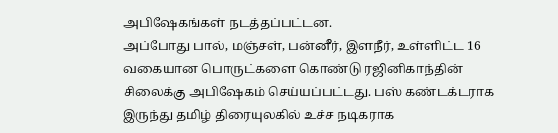அபிஷேகங்கள் நடத்தப்பட்டன.
அப்போது பால், மஞ்சள், பன்னீர், இளநீர், உள்ளிட்ட 16 வகையான பொருட்களை கொண்டு ரஜினிகாந்தின் சிலைக்கு அபிஷேகம் செய்யப்பட்டது. பஸ் கண்டக்டராக இருந்து தமிழ் திரையுலகில் உச்ச நடிகராக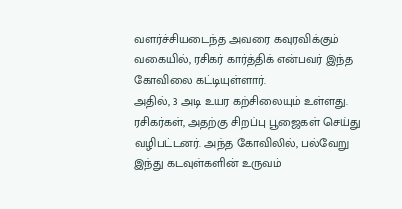வளர்ச்சியடைந்த அவரை கவுரவிக்கும் வகையில், ரசிகர் கார்த்திக் என்பவர் இந்த கோவிலை கட்டியுள்ளார்.
அதில், 3 அடி உயர கற்சிலையும் உள்ளது. ரசிகர்கள், அதற்கு சிறப்பு பூஜைகள் செய்து வழிபட்டனர். அந்த கோவிலில், பல்வேறு இந்து கடவுள்களின் உருவம்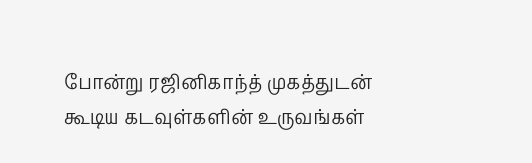போன்று ரஜினிகாந்த் முகத்துடன் கூடிய கடவுள்களின் உருவங்கள்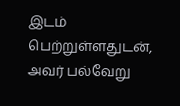இடம் பெற்றுள்ளதுடன், அவர் பல்வேறு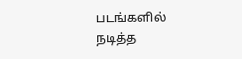படங்களில் நடித்த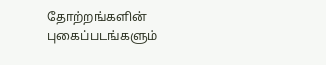தோற்றங்களின் புகைப்படங்களும்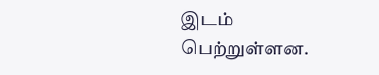இடம் பெற்றுள்ளன.